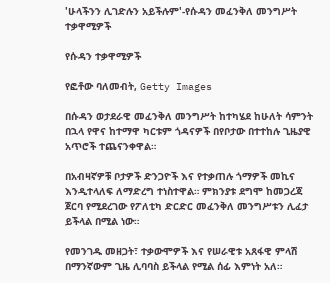'ሁላችንን ሊገድሉን አይችሉም'-የሱዳን መፈንቅለ መንግሥት ተቃዋሚዎች

የሱዳን ተቃዋሚዎች

የፎቶው ባለመብት, Getty Images

በሱዳን ወታደራዊ መፈንቅለ መንግሥት ከተካሄደ ከሁለት ሳምንት በኋላ የዋና ከተማዋ ካርቱም ጎዳናዎች በየቦታው በተተከሉ ጊዜያዊ አጥሮች ተጨናንቀዋል።

በአብዛኛዎቹ ቦታዎች ድንጋዮች እና የተቃጠሉ ጎማዎች መኪና እንዲተላለፍ ለማድረግ ተነስተዋል። ምክንያቱ ደግሞ ከመጋረጃ ጀርባ የሚደረገው የፖለቲካ ድርድር መፈንቅለ መንግሥቱን ሊፈታ ይችላል በሚል ነው።

የመንገዱ መዘጋት፣ ተቃውሞዎች እና የሠራዊቱ አጸፋዊ ምላሽ በማንኛውም ጊዜ ሊባባስ ይችላል የሚል ሰፊ እምነት አለ።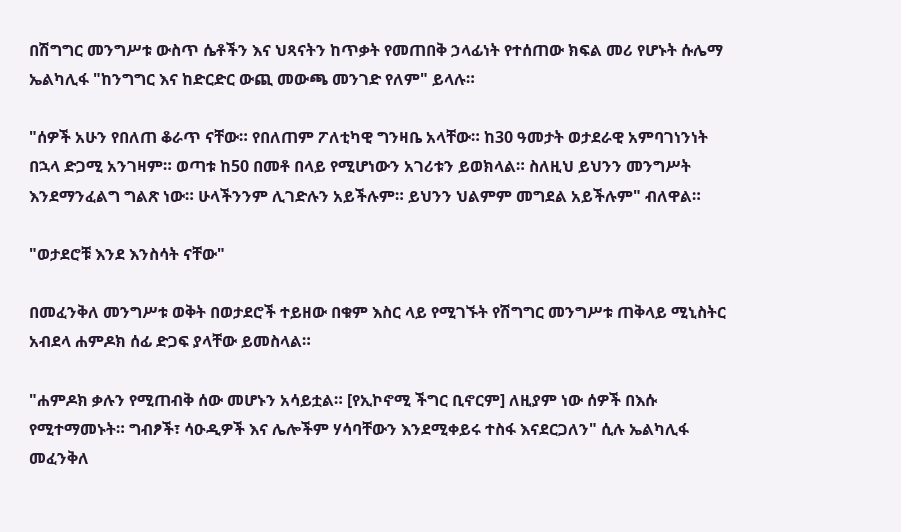በሽግግር መንግሥቱ ውስጥ ሴቶችን እና ህጻናትን ከጥቃት የመጠበቅ ኃላፊነት የተሰጠው ክፍል መሪ የሆኑት ሱሌማ ኤልካሊፋ "ከንግግር እና ከድርድር ውጪ መውጫ መንገድ የለም" ይላሉ።

"ሰዎች አሁን የበለጠ ቆራጥ ናቸው። የበለጠም ፖለቲካዊ ግንዛቤ አላቸው። ከ30 ዓመታት ወታደራዊ አምባገነንነት በኋላ ድጋሚ አንገዛም። ወጣቱ ከ50 በመቶ በላይ የሚሆነውን አገሪቱን ይወክላል። ስለዚህ ይህንን መንግሥት እንደማንፈልግ ግልጽ ነው። ሁላችንንም ሊገድሉን አይችሉም። ይህንን ህልምም መግደል አይችሉም" ብለዋል።

"ወታደሮቹ እንደ እንስሳት ናቸው"

በመፈንቅለ መንግሥቱ ወቅት በወታደሮች ተይዘው በቁም እስር ላይ የሚገኙት የሽግግር መንግሥቱ ጠቅላይ ሚኒስትር አብደላ ሐምዶክ ሰፊ ድጋፍ ያላቸው ይመስላል።

"ሐምዶክ ቃሉን የሚጠብቅ ሰው መሆኑን አሳይቷል። [የኢኮኖሚ ችግር ቢኖርም] ለዚያም ነው ሰዎች በእሱ የሚተማመኑት። ግብፆች፣ ሳዑዲዎች እና ሌሎችም ሃሳባቸውን እንደሚቀይሩ ተስፋ እናደርጋለን" ሲሉ ኤልካሊፋ መፈንቅለ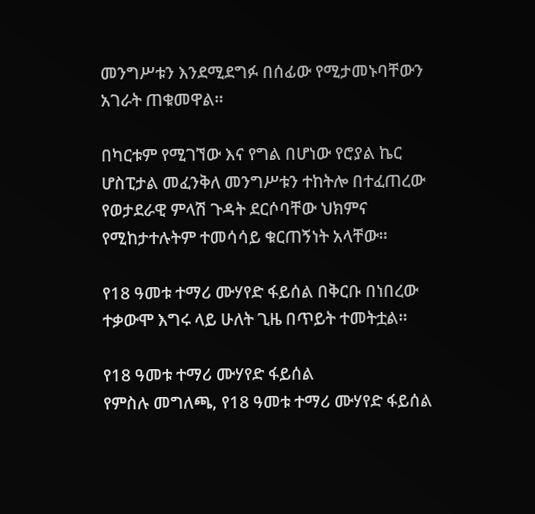መንግሥቱን እንደሚደግፉ በሰፊው የሚታመኑባቸውን አገራት ጠቁመዋል።

በካርቱም የሚገኘው እና የግል በሆነው የሮያል ኬር ሆስፒታል መፈንቅለ መንግሥቱን ተከትሎ በተፈጠረው የወታደራዊ ምላሽ ጉዳት ደርሶባቸው ህክምና የሚከታተሉትም ተመሳሳይ ቁርጠኝነት አላቸው።

የ18 ዓመቱ ተማሪ ሙሃየድ ፋይሰል በቅርቡ በነበረው ተቃውሞ እግሩ ላይ ሁለት ጊዜ በጥይት ተመትቷል።

የ18 ዓመቱ ተማሪ ሙሃየድ ፋይሰል
የምስሉ መግለጫ, የ18 ዓመቱ ተማሪ ሙሃየድ ፋይሰል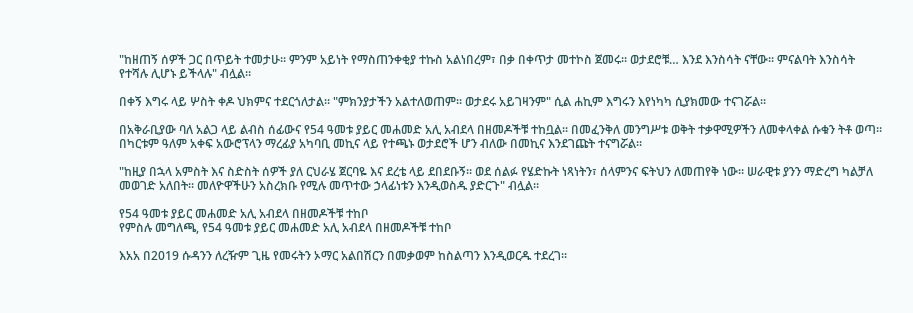"ከዘጠኝ ሰዎች ጋር በጥይት ተመታሁ። ምንም አይነት የማስጠንቀቂያ ተኩስ አልነበረም፣ በቃ በቀጥታ መተኮስ ጀመሩ። ወታደሮቹ… እንደ እንስሳት ናቸው። ምናልባት እንስሳት የተሻሉ ሊሆኑ ይችላሉ" ብሏል።

በቀኝ እግሩ ላይ ሦስት ቀዶ ህክምና ተደርጎለታል። "ምክንያታችን አልተለወጠም። ወታደሩ አይገዛንም" ሲል ሐኪም እግሩን እየነካካ ሲያክመው ተናገሯል።

በአቅራቢያው ባለ አልጋ ላይ ልብስ ሰፊውና የ54 ዓመቱ ያይር መሐመድ አሊ አብደላ በዘመዶችቹ ተከቧል። በመፈንቅለ መንግሥቱ ወቅት ተቃዋሚዎችን ለመቀላቀል ሱቁን ትቶ ወጣ። በካርቱም ዓለም አቀፍ አውሮፕላን ማረፊያ አካባቢ መኪና ላይ የተጫኑ ወታደሮች ሆን ብለው በመኪና እንደገጩት ተናግሯል።

"ከዚያ በኋላ አምስት እና ስድስት ሰዎች ያለ ርህራሄ ጀርባዬ እና ደረቴ ላይ ደበደቡኝ። ወደ ሰልፉ የሄድኩት ነጻነትን፣ ሰላምንና ፍትህን ለመጠየቅ ነው። ሠራዊቱ ያንን ማድረግ ካልቻለ መወገድ አለበት። መለዮዋችሁን አስረክቡ የሚሉ መጥተው ኃላፊነቱን እንዲወስዱ ያድርጉ" ብሏል።

የ54 ዓመቱ ያይር መሐመድ አሊ አብደላ በዘመዶችቹ ተከቦ
የምስሉ መግለጫ, የ54 ዓመቱ ያይር መሐመድ አሊ አብደላ በዘመዶችቹ ተከቦ

እአአ በ2019 ሱዳንን ለረዥም ጊዜ የመሩትን ኦማር አልበሽርን በመቃወም ከስልጣን እንዲወርዱ ተደረገ።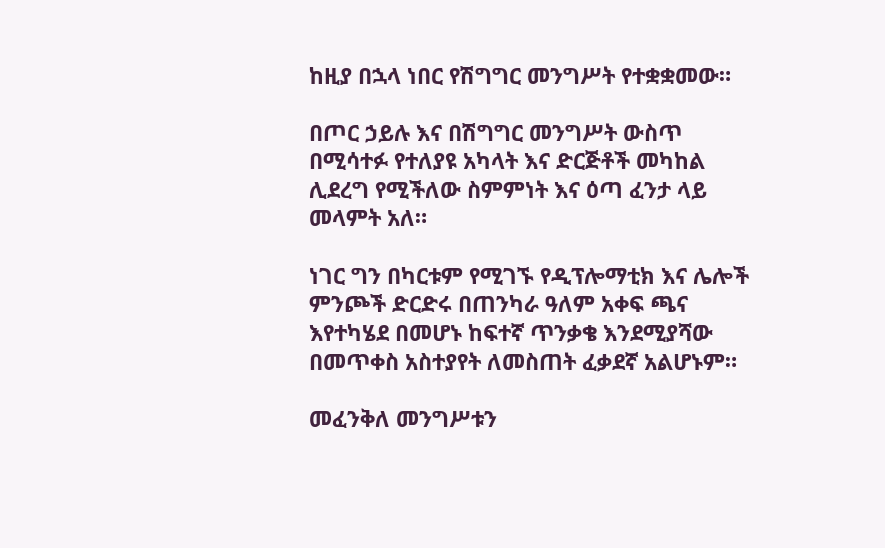ከዚያ በኋላ ነበር የሽግግር መንግሥት የተቋቋመው።

በጦር ኃይሉ እና በሽግግር መንግሥት ውስጥ በሚሳተፉ የተለያዩ አካላት እና ድርጅቶች መካከል ሊደረግ የሚችለው ስምምነት እና ዕጣ ፈንታ ላይ መላምት አለ።

ነገር ግን በካርቱም የሚገኙ የዲፕሎማቲክ እና ሌሎች ምንጮች ድርድሩ በጠንካራ ዓለም አቀፍ ጫና እየተካሄደ በመሆኑ ከፍተኛ ጥንቃቄ እንደሚያሻው በመጥቀስ አስተያየት ለመስጠት ፈቃደኛ አልሆኑም።

መፈንቅለ መንግሥቱን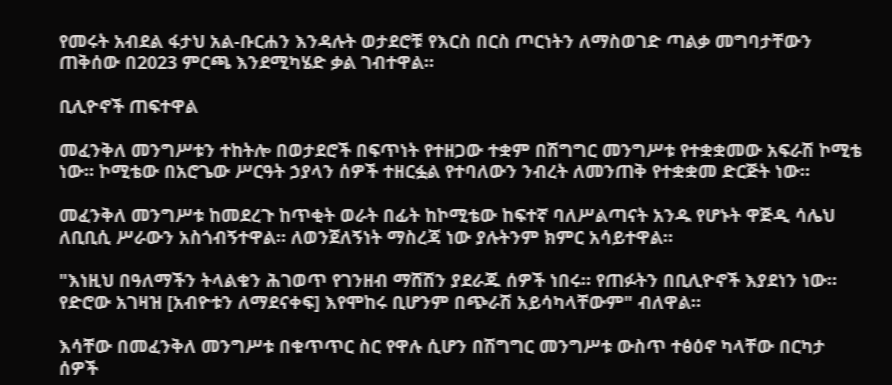የመሩት አብደል ፋታህ አል-ቡርሐን እንዳሉት ወታደሮቹ የእርስ በርስ ጦርነትን ለማስወገድ ጣልቃ መግባታቸውን ጠቅሰው በ2023 ምርጫ እንደሚካሄድ ቃል ገብተዋል።

ቢሊዮኖች ጠፍተዋል

መፈንቅለ መንግሥቱን ተከትሎ በወታደሮች በፍጥነት የተዘጋው ተቋም በሽግግር መንግሥቱ የተቋቋመው አፍራሽ ኮሚቴ ነው። ኮሚቴው በአሮጌው ሥርዓት ኃያላን ሰዎች ተዘርፏል የተባለውን ንብረት ለመንጠቅ የተቋቋመ ድርጅት ነው።

መፈንቅለ መንግሥቱ ከመደረጉ ከጥቂት ወራት በፊት ከኮሚቴው ከፍተኛ ባለሥልጣናት አንዱ የሆኑት ዋጅዲ ሳሌህ ለቢቢሲ ሥራውን አስጎብኝተዋል። ለወንጀለኝነት ማስረጃ ነው ያሉትንም ክምር አሳይተዋል።

"እነዚህ በዓለማችን ትላልቁን ሕገወጥ የገንዘብ ማሸሽን ያደራጁ ሰዎች ነበሩ። የጠፉትን በቢሊዮኖች እያደነን ነው። የድሮው አገዛዝ [አብዮቱን ለማደናቀፍ] እየሞከሩ ቢሆንም በጭራሽ አይሳካላቸውም" ብለዋል።

እሳቸው በመፈንቅለ መንግሥቱ በቁጥጥር ስር የዋሉ ሲሆን በሽግግር መንግሥቱ ውስጥ ተፅዕኖ ካላቸው በርካታ ሰዎች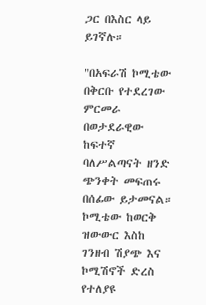ጋር በእስር ላይ ይገኛሉ።

"በአፍራሽ ኮሚቴው በቅርቡ የተደረገው ምርመራ በወታደራዊው ከፍተኛ ባለሥልጣናት ዘንድ ጭንቀት መፍጠሩ በሰፊው ይታመናል። ኮሚቴው ከወርቅ ዝውውር እስከ ገንዘብ ሽያጭ እና ኮሚሽኖች ድረስ የተለያዩ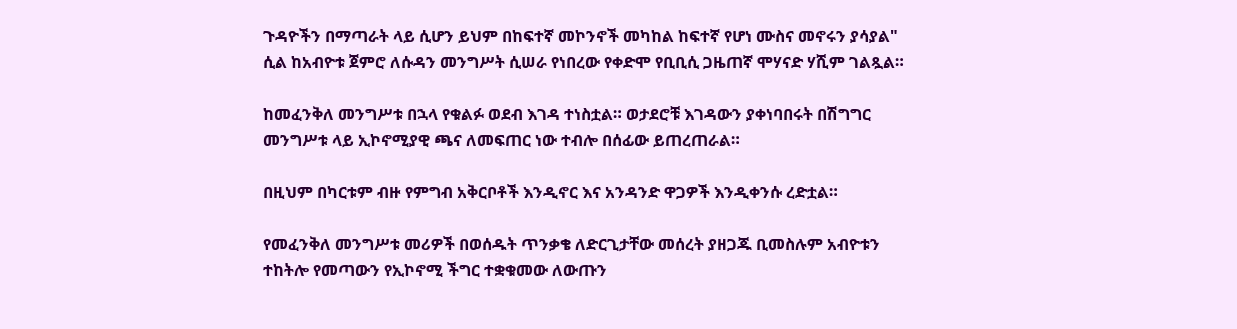ጉዳዮችን በማጣራት ላይ ሲሆን ይህም በከፍተኛ መኮንኖች መካከል ከፍተኛ የሆነ ሙስና መኖሩን ያሳያል" ሲል ከአብዮቱ ጀምሮ ለሱዳን መንግሥት ሲሠራ የነበረው የቀድሞ የቢቢሲ ጋዜጠኛ ሞሃናድ ሃሺም ገልጿል።

ከመፈንቅለ መንግሥቱ በኋላ የቁልፉ ወደብ እገዳ ተነስቷል። ወታደሮቹ እገዳውን ያቀነባበሩት በሽግግር መንግሥቱ ላይ ኢኮኖሚያዊ ጫና ለመፍጠር ነው ተብሎ በሰፊው ይጠረጠራል።

በዚህም በካርቱም ብዙ የምግብ አቅርቦቶች እንዲኖር እና አንዳንድ ዋጋዎች እንዲቀንሱ ረድቷል።

የመፈንቅለ መንግሥቱ መሪዎች በወሰዱት ጥንቃቄ ለድርጊታቸው መሰረት ያዘጋጁ ቢመስሉም አብዮቱን ተከትሎ የመጣውን የኢኮኖሚ ችግር ተቋቁመው ለውጡን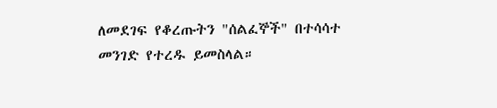ለመደገፍ የቆረጡትን "ሰልፈኞች" በተሳሳተ መንገድ የተረዱ ይመስላል።